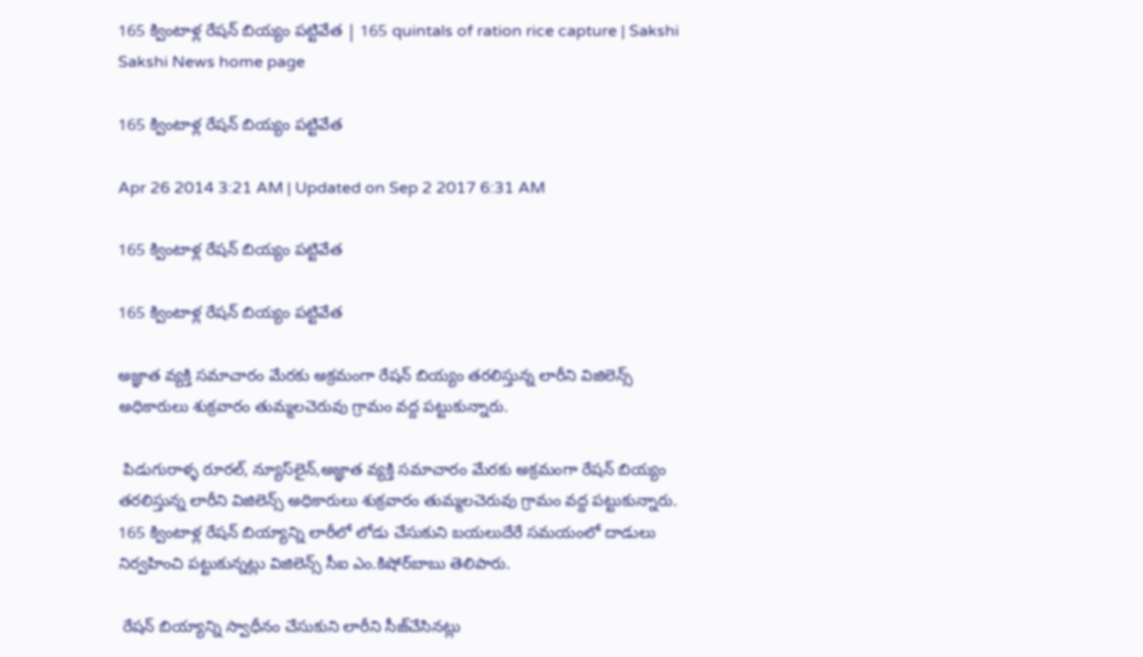165 క్వింటాళ్ల రేషన్ బియ్యం పట్టివేత | 165 quintals of ration rice capture | Sakshi
Sakshi News home page

165 క్వింటాళ్ల రేషన్ బియ్యం పట్టివేత

Apr 26 2014 3:21 AM | Updated on Sep 2 2017 6:31 AM

165 క్వింటాళ్ల రేషన్ బియ్యం పట్టివేత

165 క్వింటాళ్ల రేషన్ బియ్యం పట్టివేత

అజ్ఞాత వ్యక్తి సమాచారం మేరకు అక్రమంగా రేషన్ బియ్యం తరలిస్తున్న లారీని విజిలెన్స్ అధికారులు శుక్రవారం తుమ్మలచెరువు గ్రామం వద్ద పట్టుకున్నారు.

 పిడుగురాళ్ళ రూరల్, న్యూస్‌లైన్,అజ్ఞాత వ్యక్తి సమాచారం మేరకు అక్రమంగా రేషన్ బియ్యం తరలిస్తున్న లారీని విజిలెన్స్ అధికారులు శుక్రవారం తుమ్మలచెరువు గ్రామం వద్ద పట్టుకున్నారు. 165 క్వింటాళ్ల రేషన్ బియ్యాన్ని లారీలో లోడు చేసుకుని బయలుదేరే సమయంలో దాడులు నిర్వహించి పట్టుకున్నట్లు విజిలెన్స్ సీఐ ఎం.కిషోర్‌బాబు తెలిపారు.

 రేషన్ బియ్యాన్ని స్వాధీనం చేసుకుని లారీని సీజ్‌చేసినట్లు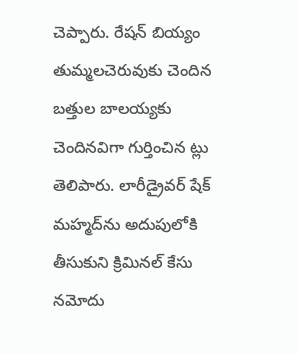చెప్పారు. రేషన్ బియ్యం తుమ్మలచెరువుకు చెందిన బత్తుల బాలయ్యకు చెందినవిగా గుర్తించిన ట్లు తెలిపారు. లారీడ్రైవర్ షేక్ మహ్మద్‌ను అదుపులోకి తీసుకుని క్రిమినల్ కేసు నమోదు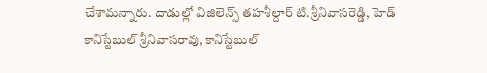చేశామన్నారు. దాడుల్లో విజిలెన్స్ తహశీల్దార్ టి.శ్రీనివాసరెడ్డి, హెడ్ కానిస్టేబుల్ శ్రీనివాసరావు, కానిస్టేబుల్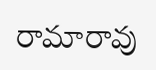రామారావు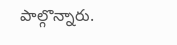పాల్గొన్నారు.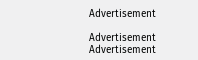Advertisement

Advertisement
Advertisement